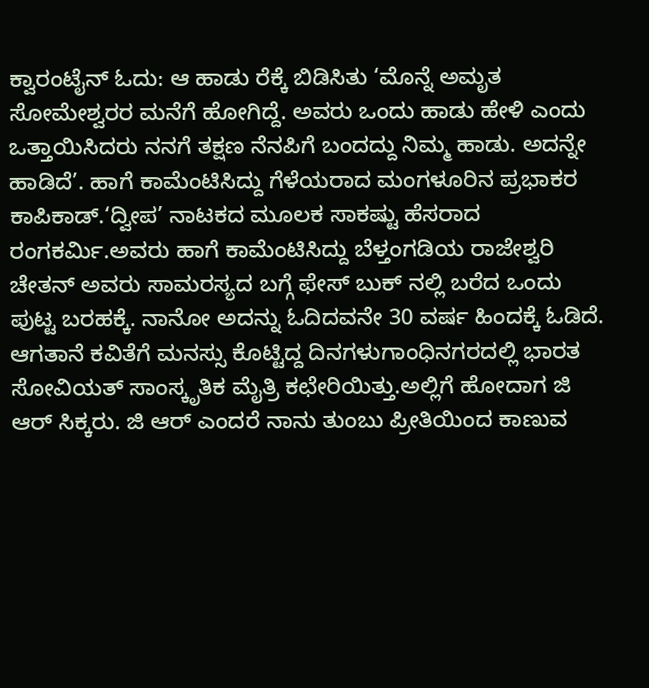ಕ್ವಾರಂಟೈನ್ ಓದು: ಆ ಹಾಡು ರೆಕ್ಕೆ ಬಿಡಿಸಿತು ‘ಮೊನ್ನೆ ಅಮೃತ ಸೋಮೇಶ್ವರರ ಮನೆಗೆ ಹೋಗಿದ್ದೆ. ಅವರು ಒಂದು ಹಾಡು ಹೇಳಿ ಎಂದು ಒತ್ತಾಯಿಸಿದರು ನನಗೆ ತಕ್ಷಣ ನೆನಪಿಗೆ ಬಂದದ್ದು ನಿಮ್ಮ ಹಾಡು. ಅದನ್ನೇ ಹಾಡಿದೆ’. ಹಾಗೆ ಕಾಮೆಂಟಿಸಿದ್ದು ಗೆಳೆಯರಾದ ಮಂಗಳೂರಿನ ಪ್ರಭಾಕರ ಕಾಪಿಕಾಡ್.‘ದ್ವೀಪ’ ನಾಟಕದ ಮೂಲಕ ಸಾಕಷ್ಟು ಹೆಸರಾದ ರಂಗಕರ್ಮಿ.ಅವರು ಹಾಗೆ ಕಾಮೆಂಟಿಸಿದ್ದು ಬೆಳ್ತಂಗಡಿಯ ರಾಜೇಶ್ವರಿ ಚೇತನ್ ಅವರು ಸಾಮರಸ್ಯದ ಬಗ್ಗೆ ಫೇಸ್ ಬುಕ್ ನಲ್ಲಿ ಬರೆದ ಒಂದು ಪುಟ್ಟ ಬರಹಕ್ಕೆ. ನಾನೋ ಅದನ್ನು ಓದಿದವನೇ 30 ವರ್ಷ ಹಿಂದಕ್ಕೆ ಓಡಿದೆ. ಆಗತಾನೆ ಕವಿತೆಗೆ ಮನಸ್ಸು ಕೊಟ್ಟಿದ್ದ ದಿನಗಳುಗಾಂಧಿನಗರದಲ್ಲಿ ಭಾರತ ಸೋವಿಯತ್ ಸಾಂಸ್ಕೃತಿಕ ಮೈತ್ರಿ ಕಛೇರಿಯಿತ್ತು.ಅಲ್ಲಿಗೆ ಹೋದಾಗ ಜಿ ಆರ್ ಸಿಕ್ಕರು. ಜಿ ಆರ್ ಎಂದರೆ ನಾನು ತುಂಬು ಪ್ರೀತಿಯಿಂದ ಕಾಣುವ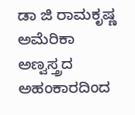ಡಾ ಜಿ ರಾಮಕೃಷ್ಣ ಅಮೆರಿಕಾ ಅಣ್ವಸ್ತ್ರದ ಅಹಂಕಾರದಿಂದ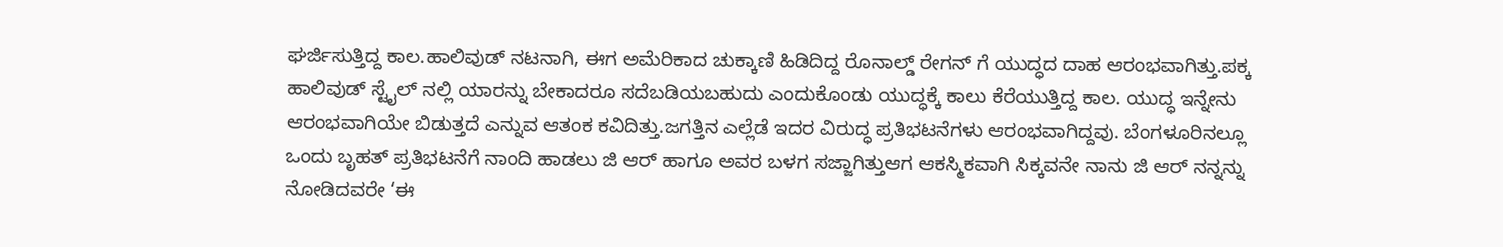ಘರ್ಜಿಸುತ್ತಿದ್ದ ಕಾಲ.ಹಾಲಿವುಡ್ ನಟನಾಗಿ, ಈಗ ಅಮೆರಿಕಾದ ಚುಕ್ಕಾಣಿ ಹಿಡಿದಿದ್ದ ರೊನಾಲ್ಡ್ ರೇಗನ್ ಗೆ ಯುದ್ಧದ ದಾಹ ಆರಂಭವಾಗಿತ್ತು.ಪಕ್ಕ ಹಾಲಿವುಡ್ ಸ್ಟೈಲ್ ನಲ್ಲಿ ಯಾರನ್ನು ಬೇಕಾದರೂ ಸದೆಬಡಿಯಬಹುದು ಎಂದುಕೊಂಡು ಯುದ್ಧಕ್ಕೆ ಕಾಲು ಕೆರೆಯುತ್ತಿದ್ದ ಕಾಲ. ಯುದ್ಧ ಇನ್ನೇನು ಆರಂಭವಾಗಿಯೇ ಬಿಡುತ್ತದೆ ಎನ್ನುವ ಆತಂಕ ಕವಿದಿತ್ತು.ಜಗತ್ತಿನ ಎಲ್ಲೆಡೆ ಇದರ ವಿರುದ್ಧ ಪ್ರತಿಭಟನೆಗಳು ಆರಂಭವಾಗಿದ್ದವು. ಬೆಂಗಳೂರಿನಲ್ಲೂ ಒಂದು ಬೃಹತ್ ಪ್ರತಿಭಟನೆಗೆ ನಾಂದಿ ಹಾಡಲು ಜಿ ಆರ್ ಹಾಗೂ ಅವರ ಬಳಗ ಸಜ್ಜಾಗಿತ್ತುಆಗ ಆಕಸ್ಮಿಕವಾಗಿ ಸಿಕ್ಕವನೇ ನಾನು ಜಿ ಆರ್ ನನ್ನನ್ನು ನೋಡಿದವರೇ ‘ಈ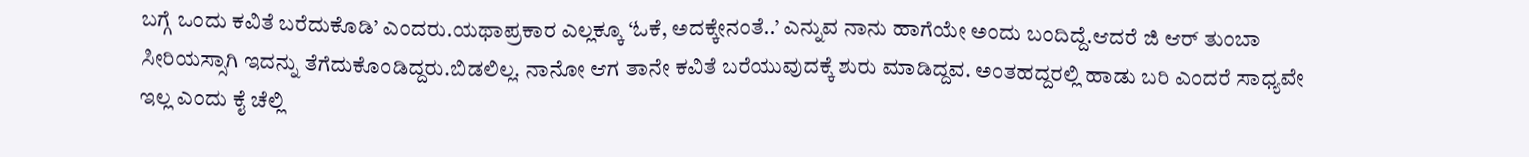ಬಗ್ಗೆ ಒಂದು ಕವಿತೆ ಬರೆದುಕೊಡಿ’ ಎಂದರು.ಯಥಾಪ್ರಕಾರ ಎಲ್ಲಕ್ಕೂ ‘ಓಕೆ, ಅದಕ್ಕೇನಂತೆ..’ ಎನ್ನುವ ನಾನು ಹಾಗೆಯೇ ಅಂದು ಬಂದಿದ್ದೆ.ಆದರೆ ಜಿ ಆರ್ ತುಂಬಾ ಸೀರಿಯಸ್ಸಾಗಿ ಇದನ್ನು ತೆಗೆದುಕೊಂಡಿದ್ದರು.ಬಿಡಲಿಲ್ಲ. ನಾನೋ ಆಗ ತಾನೇ ಕವಿತೆ ಬರೆಯುವುದಕ್ಕೆ ಶುರು ಮಾಡಿದ್ದವ. ಅಂತಹದ್ದರಲ್ಲಿ ಹಾಡು ಬರಿ ಎಂದರೆ ಸಾಧ್ಯವೇ ಇಲ್ಲ ಎಂದು ಕೈ ಚೆಲ್ಲಿ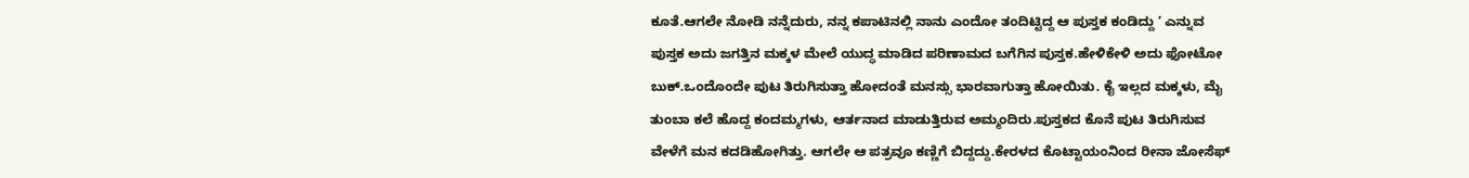ಕೂತೆ.ಆಗಲೇ ನೋಡಿ ನನ್ನೆದುರು, ನನ್ನ ಕಪಾಟಿನಲ್ಲಿ ನಾನು ಎಂದೋ ತಂದಿಟ್ಟಿದ್ದ ಆ ಪುಸ್ತಕ ಕಂಡಿದ್ದು ’ ಎನ್ನುವ ಪುಸ್ತಕ ಅದು ಜಗತ್ತಿನ ಮಕ್ಕಳ ಮೇಲೆ ಯುದ್ಧ ಮಾಡಿದ ಪರಿಣಾಮದ ಬಗೆಗಿನ ಪುಸ್ತಕ.ಹೇಳಿಕೇಳಿ ಅದು ಫೋಟೋ ಬುಕ್.ಒಂದೊಂದೇ ಪುಟ ತಿರುಗಿಸುತ್ತಾ ಹೋದಂತೆ ಮನಸ್ಸು ಭಾರವಾಗುತ್ತಾ ಹೋಯಿತು. ಕೈ ಇಲ್ಲದ ಮಕ್ಕಳು, ಮೈ ತುಂಬಾ ಕಲೆ ಹೊದ್ದ ಕಂದಮ್ಮಗಳು, ಆರ್ತನಾದ ಮಾಡುತ್ತಿರುವ ಅಮ್ಮಂದಿರು.ಪುಸ್ತಕದ ಕೊನೆ ಪುಟ ತಿರುಗಿಸುವ ವೇಳೆಗೆ ಮನ ಕದಡಿಹೋಗಿತ್ತು. ಆಗಲೇ ಆ ಪತ್ರವೂ ಕಣ್ಣಿಗೆ ಬಿದ್ದದ್ದು.ಕೇರಳದ ಕೊಟ್ಟಾಯಂನಿಂದ ರೀನಾ ಜೋಸೆಫ್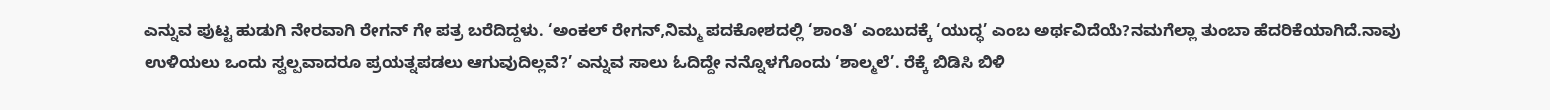ಎನ್ನುವ ಪುಟ್ಟ ಹುಡುಗಿ ನೇರವಾಗಿ ರೇಗನ್ ಗೇ ಪತ್ರ ಬರೆದಿದ್ದಳು. ‘ಅಂಕಲ್ ರೇಗನ್,ನಿಮ್ಮ ಪದಕೋಶದಲ್ಲಿ ‘ಶಾಂತಿ’ ಎಂಬುದಕ್ಕೆ ‘ಯುದ್ಧ’ ಎಂಬ ಅರ್ಥವಿದೆಯೆ?ನಮಗೆಲ್ಲಾ ತುಂಬಾ ಹೆದರಿಕೆಯಾಗಿದೆ.ನಾವು ಉಳಿಯಲು ಒಂದು ಸ್ವಲ್ಪವಾದರೂ ಪ್ರಯತ್ನಪಡಲು ಆಗುವುದಿಲ್ಲವೆ?’ ಎನ್ನುವ ಸಾಲು ಓದಿದ್ದೇ ನನ್ನೊಳಗೊಂದು ‘ಶಾಲ್ಮಲೆ’. ರೆಕ್ಕೆ ಬಿಡಿಸಿ ಬಿಳಿ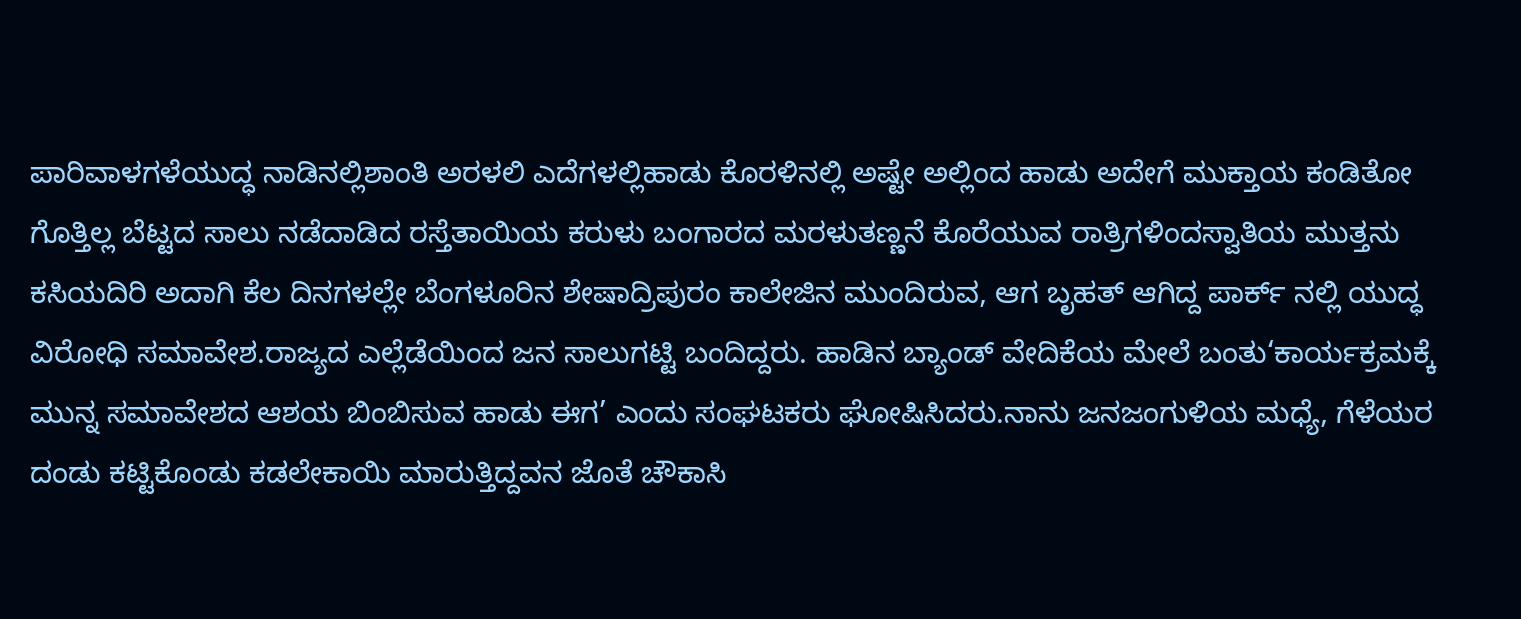ಪಾರಿವಾಳಗಳೆಯುದ್ಧ ನಾಡಿನಲ್ಲಿಶಾಂತಿ ಅರಳಲಿ ಎದೆಗಳಲ್ಲಿಹಾಡು ಕೊರಳಿನಲ್ಲಿ ಅಷ್ಟೇ ಅಲ್ಲಿಂದ ಹಾಡು ಅದೇಗೆ ಮುಕ್ತಾಯ ಕಂಡಿತೋ ಗೊತ್ತಿಲ್ಲ ಬೆಟ್ಟದ ಸಾಲು ನಡೆದಾಡಿದ ರಸ್ತೆತಾಯಿಯ ಕರುಳು ಬಂಗಾರದ ಮರಳುತಣ್ಣನೆ ಕೊರೆಯುವ ರಾತ್ರಿಗಳಿಂದಸ್ವಾತಿಯ ಮುತ್ತನು ಕಸಿಯದಿರಿ ಅದಾಗಿ ಕೆಲ ದಿನಗಳಲ್ಲೇ ಬೆಂಗಳೂರಿನ ಶೇಷಾದ್ರಿಪುರಂ ಕಾಲೇಜಿನ ಮುಂದಿರುವ, ಆಗ ಬೃಹತ್ ಆಗಿದ್ದ ಪಾರ್ಕ್ ನಲ್ಲಿ ಯುದ್ಧ ವಿರೋಧಿ ಸಮಾವೇಶ.ರಾಜ್ಯದ ಎಲ್ಲೆಡೆಯಿಂದ ಜನ ಸಾಲುಗಟ್ಟಿ ಬಂದಿದ್ದರು. ಹಾಡಿನ ಬ್ಯಾಂಡ್ ವೇದಿಕೆಯ ಮೇಲೆ ಬಂತು‘ಕಾರ್ಯಕ್ರಮಕ್ಕೆ ಮುನ್ನ ಸಮಾವೇಶದ ಆಶಯ ಬಿಂಬಿಸುವ ಹಾಡು ಈಗ’ ಎಂದು ಸಂಘಟಕರು ಘೋಷಿಸಿದರು.ನಾನು ಜನಜಂಗುಳಿಯ ಮಧ್ಯೆ, ಗೆಳೆಯರ ದಂಡು ಕಟ್ಟಿಕೊಂಡು ಕಡಲೇಕಾಯಿ ಮಾರುತ್ತಿದ್ದವನ ಜೊತೆ ಚೌಕಾಸಿ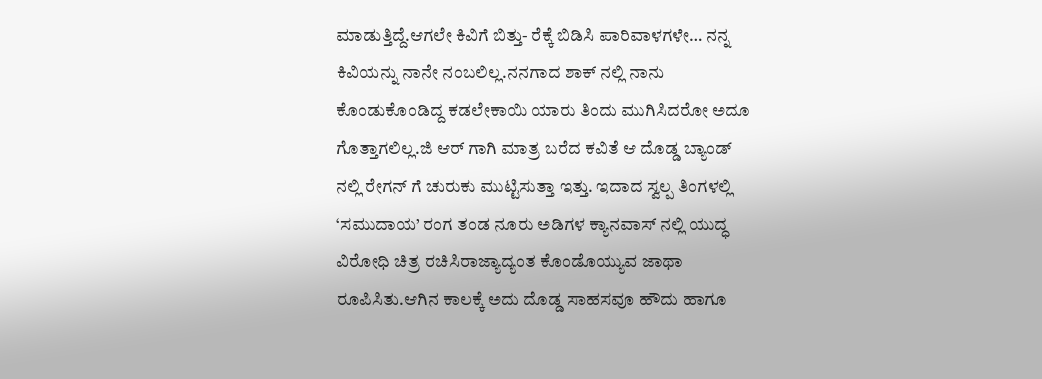ಮಾಡುತ್ತಿದ್ದೆ.ಆಗಲೇ ಕಿವಿಗೆ ಬಿತ್ತು- ರೆಕ್ಕೆ ಬಿಡಿಸಿ ಪಾರಿವಾಳಗಳೇ… ನನ್ನ ಕಿವಿಯನ್ನು ನಾನೇ ನಂಬಲಿಲ್ಲ.ನನಗಾದ ಶಾಕ್ ನಲ್ಲಿ ನಾನು ಕೊಂಡುಕೊಂಡಿದ್ದ ಕಡಲೇಕಾಯಿ ಯಾರು ತಿಂದು ಮುಗಿಸಿದರೋ ಅದೂ ಗೊತ್ತಾಗಲಿಲ್ಲ.ಜಿ ಆರ್ ಗಾಗಿ ಮಾತ್ರ ಬರೆದ ಕವಿತೆ ಆ ದೊಡ್ಡ ಬ್ಯಾಂಡ್ ನಲ್ಲಿ ರೇಗನ್ ಗೆ ಚುರುಕು ಮುಟ್ಟಿಸುತ್ತಾ ಇತ್ತು. ಇದಾದ ಸ್ವಲ್ಪ ತಿಂಗಳಲ್ಲಿ ‘ಸಮುದಾಯ’ ರಂಗ ತಂಡ ನೂರು ಅಡಿಗಳ ಕ್ಯಾನವಾಸ್ ನಲ್ಲಿ ಯುದ್ಧ ವಿರೋಧಿ ಚಿತ್ರ ರಚಿಸಿರಾಜ್ಯಾದ್ಯಂತ ಕೊಂಡೊಯ್ಯುವ ಜಾಥಾ ರೂಪಿಸಿತು.ಆಗಿನ ಕಾಲಕ್ಕೆ ಅದು ದೊಡ್ಡ ಸಾಹಸವೂ ಹೌದು ಹಾಗೂ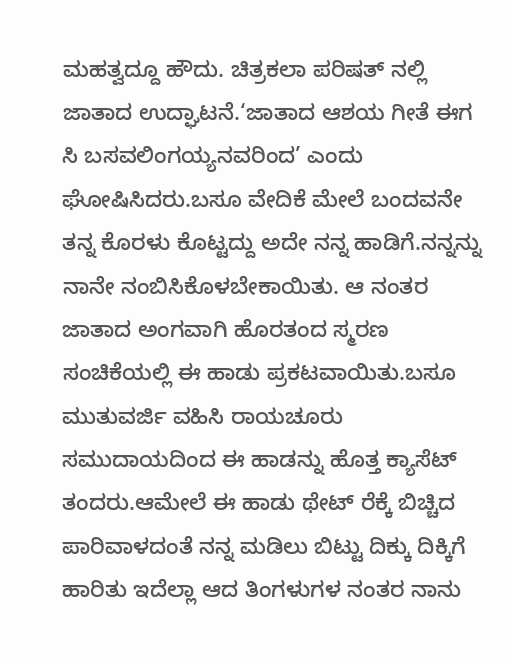ಮಹತ್ವದ್ದೂ ಹೌದು. ಚಿತ್ರಕಲಾ ಪರಿಷತ್ ನಲ್ಲಿ ಜಾತಾದ ಉದ್ಘಾಟನೆ.‘ಜಾತಾದ ಆಶಯ ಗೀತೆ ಈಗ ಸಿ ಬಸವಲಿಂಗಯ್ಯನವರಿಂದ’ ಎಂದು ಘೋಷಿಸಿದರು.ಬಸೂ ವೇದಿಕೆ ಮೇಲೆ ಬಂದವನೇ ತನ್ನ ಕೊರಳು ಕೊಟ್ಟದ್ದು ಅದೇ ನನ್ನ ಹಾಡಿಗೆ.ನನ್ನನ್ನು ನಾನೇ ನಂಬಿಸಿಕೊಳಬೇಕಾಯಿತು. ಆ ನಂತರ ಜಾತಾದ ಅಂಗವಾಗಿ ಹೊರತಂದ ಸ್ಮರಣ ಸಂಚಿಕೆಯಲ್ಲಿ ಈ ಹಾಡು ಪ್ರಕಟವಾಯಿತು.ಬಸೂ ಮುತುವರ್ಜಿ ವಹಿಸಿ ರಾಯಚೂರು ಸಮುದಾಯದಿಂದ ಈ ಹಾಡನ್ನು ಹೊತ್ತ ಕ್ಯಾಸೆಟ್ ತಂದರು.ಆಮೇಲೆ ಈ ಹಾಡು ಥೇಟ್ ರೆಕ್ಕೆ ಬಿಚ್ಚಿದ ಪಾರಿವಾಳದಂತೆ ನನ್ನ ಮಡಿಲು ಬಿಟ್ಟು ದಿಕ್ಕು ದಿಕ್ಕಿಗೆ ಹಾರಿತು ಇದೆಲ್ಲಾ ಆದ ತಿಂಗಳುಗಳ ನಂತರ ನಾನು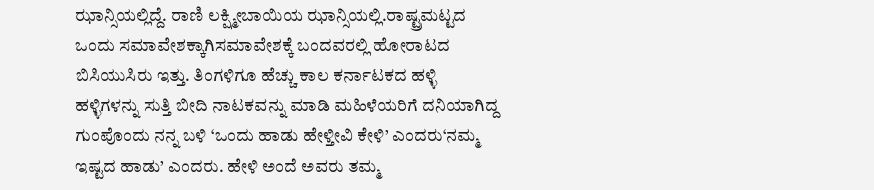ಝಾನ್ಸಿಯಲ್ಲಿದ್ದೆ. ರಾಣಿ ಲಕ್ಷ್ಮೀಬಾಯಿಯ ಝಾನ್ಸಿಯಲ್ಲಿ.ರಾಷ್ಟ್ರಮಟ್ಟದ ಒಂದು ಸಮಾವೇಶಕ್ಕಾಗಿಸಮಾವೇಶಕ್ಕೆ ಬಂದವರಲ್ಲಿ ಹೋರಾಟದ ಬಿಸಿಯುಸಿರು ಇತ್ತು. ತಿಂಗಳಿಗೂ ಹೆಚ್ಚು ಕಾಲ ಕರ್ನಾಟಕದ ಹಳ್ಳಿ ಹಳ್ಳಿಗಳನ್ನು ಸುತ್ತಿ ಬೀದಿ ನಾಟಕವನ್ನು ಮಾಡಿ ಮಹಿಳೆಯರಿಗೆ ದನಿಯಾಗಿದ್ದ ಗುಂಪೊಂದು ನನ್ನ ಬಳಿ ‘ಒಂದು ಹಾಡು ಹೇಳ್ತೀವಿ ಕೇಳಿ’ ಎಂದರು‘ನಮ್ಮ ಇಷ್ಟದ ಹಾಡು’ ಎಂದರು. ಹೇಳಿ ಅಂದೆ ಅವರು ತಮ್ಮ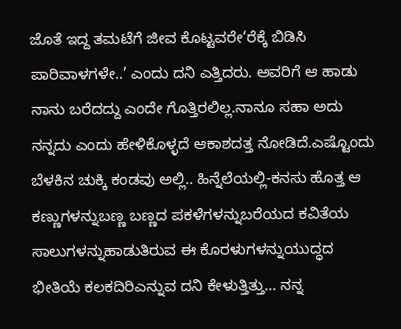ಜೊತೆ ಇದ್ದ ತಮಟೆಗೆ ಜೀವ ಕೊಟ್ಟವರೇ‘ರೆಕ್ಕೆ ಬಿಡಿಸಿ ಪಾರಿವಾಳಗಳೇ..’ ಎಂದು ದನಿ ಎತ್ತಿದರು. ಅವರಿಗೆ ಆ ಹಾಡು ನಾನು ಬರೆದದ್ದು ಎಂದೇ ಗೊತ್ತಿರಲಿಲ್ಲ.ನಾನೂ ಸಹಾ ಅದು ನನ್ನದು ಎಂದು ಹೇಳಿಕೊಳ್ಳದೆ ಆಕಾಶದತ್ತ ನೋಡಿದೆ.ಎಷ್ಟೊಂದು ಬೆಳಕಿನ ಚುಕ್ಕಿ ಕಂಡವು ಅಲ್ಲಿ.. ಹಿನ್ನೆಲೆಯಲ್ಲಿ-ಕನಸು ಹೊತ್ತ ಆ ಕಣ್ಣುಗಳನ್ನುಬಣ್ಣ ಬಣ್ಣದ ಪಕಳೆಗಳನ್ನುಬರೆಯದ ಕವಿತೆಯ ಸಾಲುಗಳನ್ನುಹಾಡುತಿರುವ ಈ ಕೊರಳುಗಳನ್ನುಯುದ್ಧದ ಭೀತಿಯೆ ಕಲಕದಿರಿಎನ್ನುವ ದನಿ ಕೇಳುತ್ತಿತ್ತು… ನನ್ನ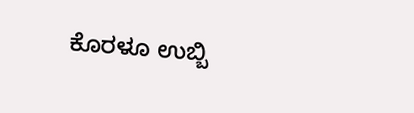ಕೊರಳೂ ಉಬ್ಬಿ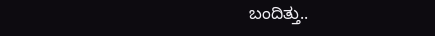ಬಂದಿತ್ತು..